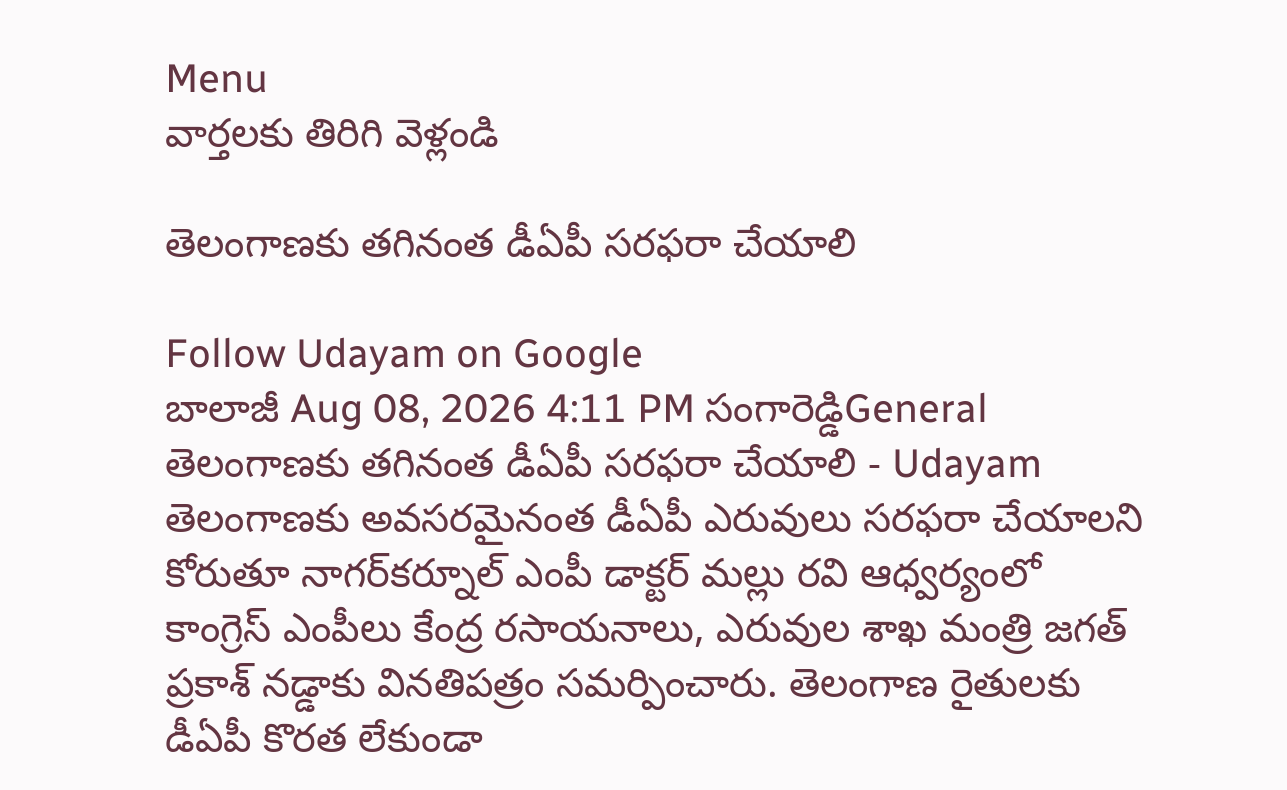Menu
వార్తలకు తిరిగి వెళ్లండి

తెలంగాణకు తగినంత డీఏపీ సరఫరా చేయాలి

Follow Udayam on Google
బాలాజీ Aug 08, 2026 4:11 PM సంగారెడ్డిGeneral
తెలంగాణకు తగినంత డీఏపీ సరఫరా చేయాలి - Udayam
తెలంగాణకు అవసరమైనంత డీఏపీ ఎరువులు సరఫరా చేయాలని కోరుతూ నాగర్‌కర్నూల్ ఎంపీ డాక్టర్ మల్లు రవి ఆధ్వర్యంలో కాంగ్రెస్ ఎంపీలు కేంద్ర రసాయనాలు, ఎరువుల శాఖ మంత్రి జగత్ ప్రకాశ్ నడ్డాకు వినతిపత్రం సమర్పించారు. తెలంగాణ రైతులకు డీఏపీ కొరత లేకుండా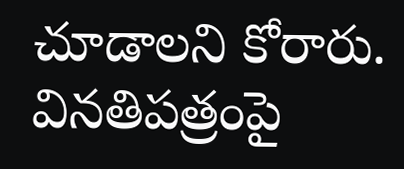చూడాలని కోరారు. వినతిపత్రంపై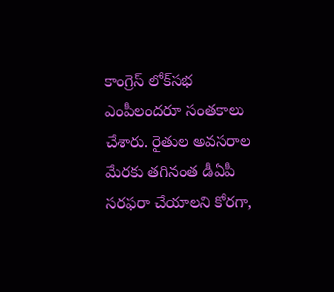కాంగ్రెస్ లోక్‌సభ ఎంపీలందరూ సంతకాలు చేశారు. రైతుల అవసరాల మేరకు తగినంత డీఏపీ సరఫరా చేయాలని కోరగా,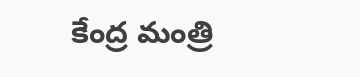కేంద్ర మంత్రి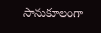సానుకూలంగా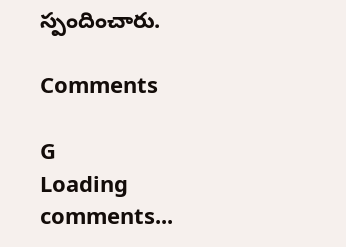స్పందించారు.

Comments

G
Loading comments...